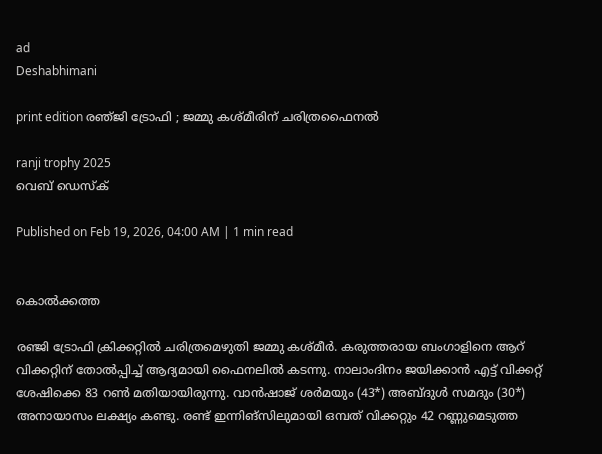ad
Deshabhimani

print edition രഞ്‌ജി ട്രോഫി ; ജമ്മു കശ്‌മീരിന്‌ ചരിത്രഫൈനൽ

ranji trophy 2025
വെബ് ഡെസ്ക്

Published on Feb 19, 2026, 04:00 AM | 1 min read


കൊൽക്കത്ത

രഞ്ജി ട്രോഫി ക്രിക്കറ്റിൽ ചരിത്രമെഴുതി ജമ്മു കശ്‌മീർ. കരുത്തരായ ബംഗാളിനെ ആറ്‌ വിക്കറ്റിന്‌ തോൽപ്പിച്ച്‌ ആദ്യമായി ഫൈനലിൽ കടന്നു. നാലാംദിനം ജയിക്കാൻ എട്ട്‌ വിക്കറ്റ്‌ ശേഷിക്കെ 83 റൺ മതിയായിരുന്നു. വാൻഷാജ്‌ ശർമയും (43*) അബ്‌ദുൾ സമദും (30*) അനായാസം ലക്ഷ്യം കണ്ടു. രണ്ട്‌ ഇന്നിങ്‌സിലുമായി ഒമ്പത്‌ വിക്കറ്റും 42 റണ്ണുമെടുത്ത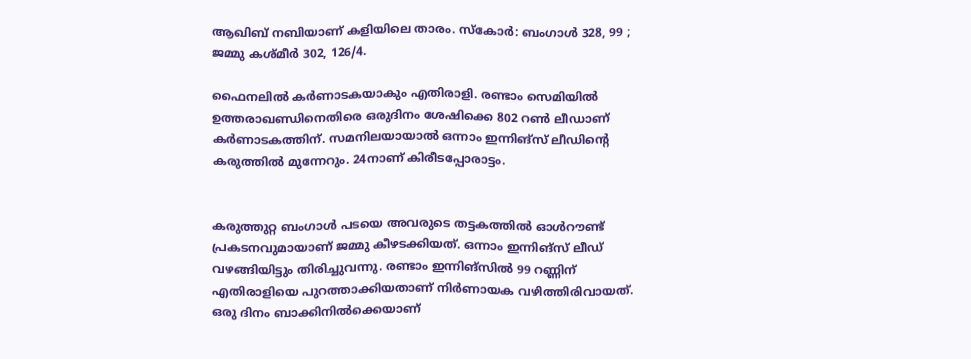ആഖിബ്‌ നബിയാണ്‌ കളിയിലെ താരം. സ്‌കോർ: ബംഗാൾ 328, 99 ; ജമ്മു കശ്‌മീർ 302, 126/4.

ഫൈനലിൽ കർണാടകയാകും എതിരാളി. രണ്ടാം സെമിയിൽ ഉത്തരാഖണ്ഡിനെതിരെ ഒരുദിനം ശേഷിക്കെ 802 റൺ ലീഡാണ്‌ കർണാടകത്തിന്‌. സമനിലയായാൽ ഒന്നാം ഇന്നിങ്‌സ്‌ ലീഡിന്റെ കരുത്തിൽ മുന്നേറും. 24നാണ്‌ കിരീടപ്പോരാട്ടം.


കരുത്തുറ്റ ബംഗാൾ പടയെ അവരുടെ തട്ടകത്തിൽ ഓൾറ‍ൗണ്ട്‌ പ്രകടനവുമായാണ്‌ ജമ്മു കീഴടക്കിയത്‌. ഒന്നാം ഇന്നിങ്‌സ്‌ ലീഡ്‌ വഴങ്ങിയിട്ടും തിരിച്ചുവന്നു. രണ്ടാം ഇന്നിങ്‌സിൽ 99 റണ്ണിന്‌ എതിരാളിയെ പുറത്താക്കിയതാണ്‌ നിർണായക വഴിത്തിരിവായത്‌. ഒരു ദിനം ബാക്കിനിൽക്കെയാണ്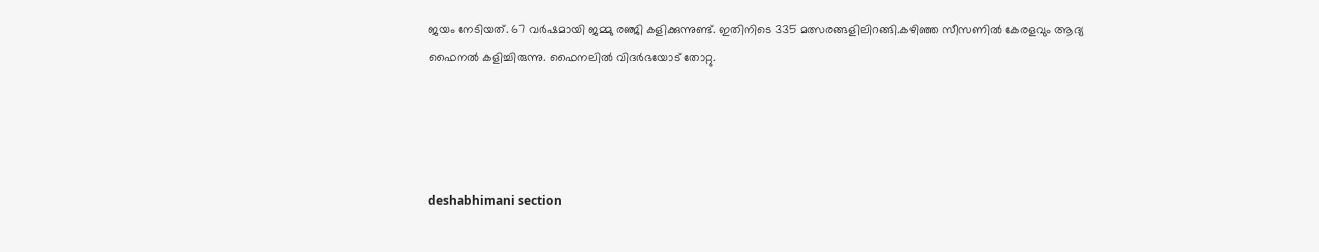ജയം നേടിയത്. 67 വർഷമായി ജമ്മു രഞ്ജി കളിക്കുന്നുണ്ട്‌. ഇതിനിടെ 335 മത്സരങ്ങളിലിറങ്ങി.കഴിഞ്ഞ സീസണിൽ കേരളവും ആദ്യ ഫൈനൽ കളിച്ചിരുന്നു. ഫൈനലിൽ വിദർഭയോട്‌ തോറ്റു.




deshabhimani section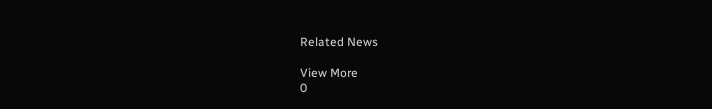Related News

View More
0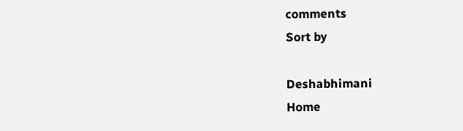comments
Sort by

Deshabhimani
Home